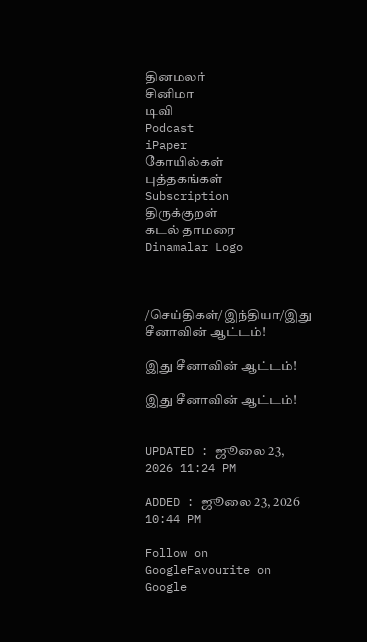தினமலர்
சினிமா
டிவி
Podcast
iPaper
கோயில்கள்
புத்தகங்கள்
Subscription
திருக்குறள்
கடல் தாமரை
Dinamalar Logo



/செய்திகள்/இந்தியா/இது சீனாவின் ஆட்டம்!

இது சீனாவின் ஆட்டம்!

இது சீனாவின் ஆட்டம்!


UPDATED : ஜூலை 23, 2026 11:24 PM

ADDED : ஜூலை 23, 2026 10:44 PM

Follow on GoogleFavourite on Google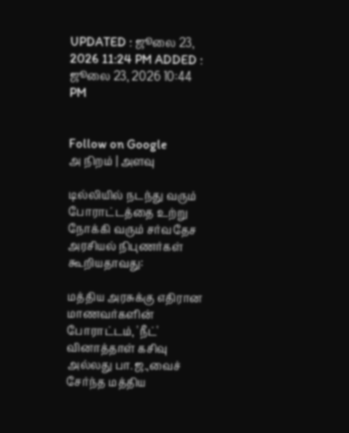UPDATED : ஜூலை 23, 2026 11:24 PM ADDED : ஜூலை 23, 2026 10:44 PM


Follow on Google
அ நிறம் | அளவு

டில்லியில் நடந்து வரும் போராட்டத்தை உற்று நோக்கி வரும் சர்வதேச அரசியல் நிபுணர்கள் கூறியதாவது:

மத்திய அரசுக்கு எதிரான மாணவர்களின் போராட்டம், 'நீட்' வினாத்தாள் கசிவு அல்லது பா.ஜ.,வைச் சேர்ந்த மத்திய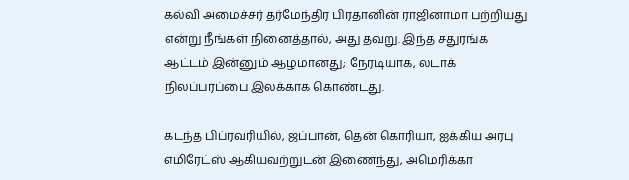கல்வி அமைச்சர் தர்மேந்திர பிரதானின் ராஜினாமா பற்றியது என்று நீங்கள் நினைத்தால், அது தவறு. இந்த சதுரங்க ஆட்டம் இன்னும் ஆழமானது; நேரடியாக, லடாக் நிலப்பரப்பை இலக்காக கொண்டது.

கடந்த பிப்ரவரியில், ஜப்பான், தென் கொரியா, ஐக்கிய அரபு எமிரேட்ஸ் ஆகியவற்றுடன் இணைந்து, அமெரிக்கா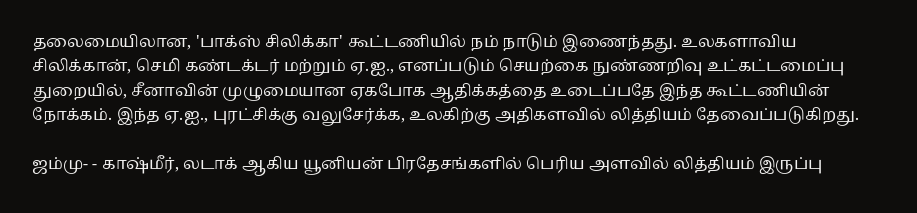தலைமையிலான, 'பாக்ஸ் சிலிக்கா' கூட்டணியில் நம் நாடும் இணைந்தது. உலகளாவிய சிலிக்கான், செமி கண்டக்டர் மற்றும் ஏ.ஐ., எனப்படும் செயற்கை நுண்ணறிவு உட்கட்டமைப்பு துறையில், சீனாவின் முழுமையான ஏகபோக ஆதிக்கத்தை உடைப்பதே இந்த கூட்டணியின் நோக்கம். இந்த ஏ.ஐ., புரட்சிக்கு வலுசேர்க்க, உலகிற்கு அதிகளவில் லித்தியம் தேவைப்படுகிறது.

ஜம்மு- - காஷ்மீர், லடாக் ஆகிய யூனியன் பிரதேசங்களில் பெரிய அளவில் லித்தியம் இருப்பு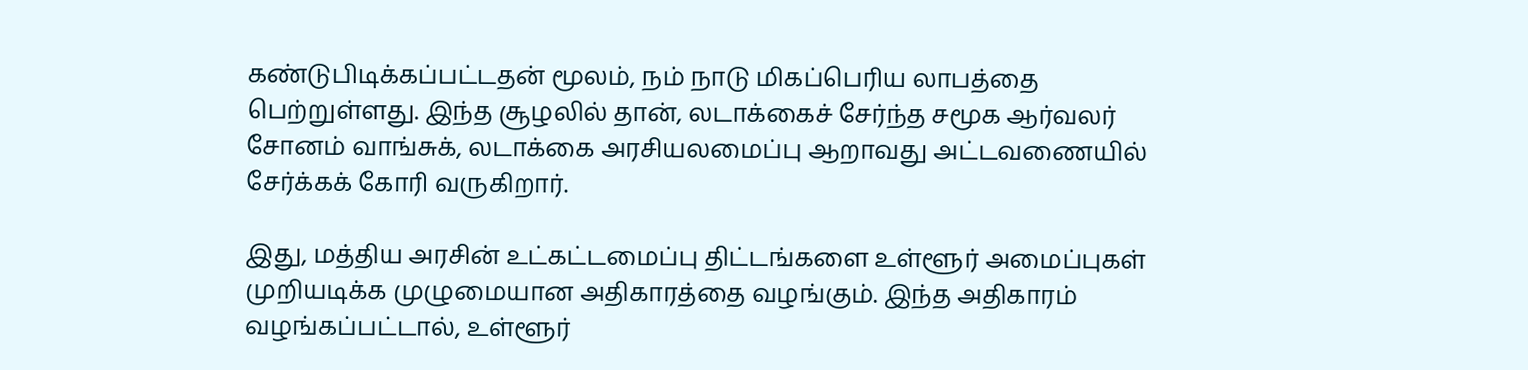கண்டுபிடிக்கப்பட்டதன் மூலம், நம் நாடு மிகப்பெரிய லாபத்தை பெற்றுள்ளது. இந்த சூழலில் தான், லடாக்கைச் சேர்ந்த சமூக ஆர்வலர் சோனம் வாங்சுக், லடாக்கை அரசியலமைப்பு ஆறாவது அட்டவணையில் சேர்க்கக் கோரி வருகிறார்.

இது, மத்திய அரசின் உட்கட்டமைப்பு திட்டங்களை உள்ளூர் அமைப்புகள் முறியடிக்க முழுமையான அதிகாரத்தை வழங்கும். இந்த அதிகாரம் வழங்கப்பட்டால், உள்ளூர்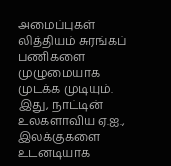அமைப்புகள் லித்தியம் சுரங்கப் பணிகளை முழுமையாக முடக்க முடியும். இது, நாட்டின் உலகளாவிய ஏ.ஐ., இலக்குகளை உடனடியாக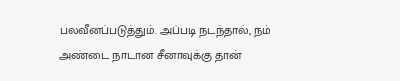பலவீனப்படுத்தும். அப்படி நடந்தால், நம் அண்டை நாடான சீனாவுக்கு தான்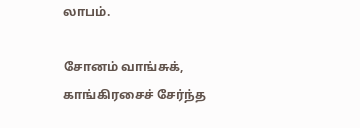லாபம்.

சோனம் வாங்சுக், காங்கிரசைச் சேர்ந்த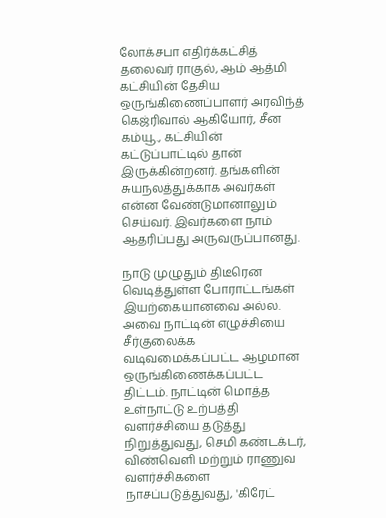லோக்சபா எதிர்க்கட்சித் தலைவர் ராகுல், ஆம் ஆத்மி கட்சியின் தேசிய ஒருங்கிணைப்பாளர் அரவிந்த் கெஜ்ரிவால் ஆகியோர், சீன கம்யூ., கட்சியின் கட்டுப்பாட்டில் தான் இருக்கின்றனர். தங்களின் சுயநலத்துக்காக அவர்கள் என்ன வேண்டுமானாலும் செய்வர். இவர்களை நாம் ஆதரிப்பது அருவருப்பானது.

நாடு முழுதும் திடீரென வெடித்துள்ள போராட்டங்கள் இயற்கையானவை அல்ல. அவை நாட்டின் எழுச்சியை சீர்குலைக்க வடிவமைக்கப்பட்ட ஆழமான ஒருங்கிணைக்கப்பட்ட திட்டம். நாட்டின் மொத்த உள்நாட்டு உற்பத்தி வளர்ச்சியை தடுத்து நிறுத்துவது, செமி கண்டக்டர், விண்வெளி மற்றும் ராணுவ வளர்ச்சிகளை நாசப்படுத்துவது, 'கிரேட்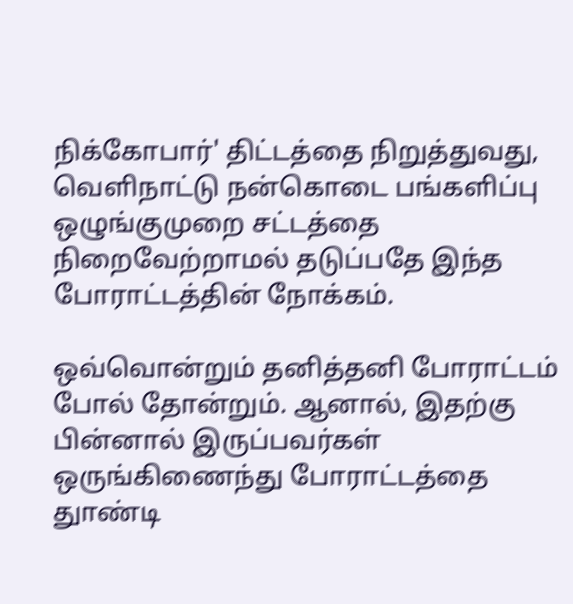நிக்கோபார்' திட்டத்தை நிறுத்துவது, வெளிநாட்டு நன்கொடை பங்களிப்பு ஒழுங்குமுறை சட்டத்தை நிறைவேற்றாமல் தடுப்பதே இந்த போராட்டத்தின் நோக்கம்.

ஒவ்வொன்றும் தனித்தனி போராட்டம் போல் தோன்றும். ஆனால், இதற்கு பின்னால் இருப்பவர்கள் ஒருங்கிணைந்து போராட்டத்தை துாண்டி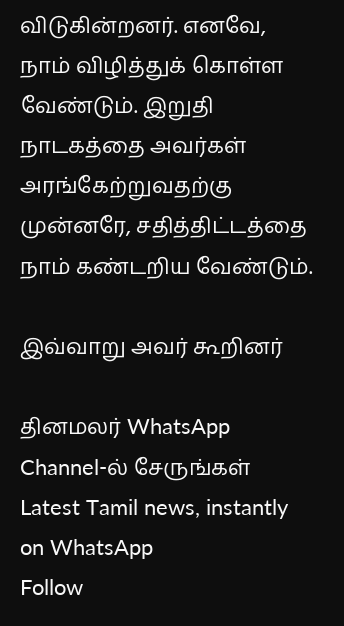விடுகின்றனர். எனவே, நாம் விழித்துக் கொள்ள வேண்டும். இறுதி நாடகத்தை அவர்கள் அரங்கேற்றுவதற்கு முன்னரே, சதித்திட்டத்தை நாம் கண்டறிய வேண்டும்.

இவ்வாறு அவர் கூறினர்

தினமலர் WhatsApp Channel-ல் சேருங்கள்
Latest Tamil news, instantly on WhatsApp
Follow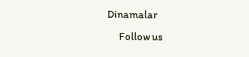Dinamalar
      Follow us